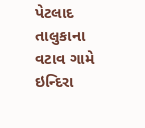પેટલાદ તાલુકાના વટાવ ગામે ઇન્દિરા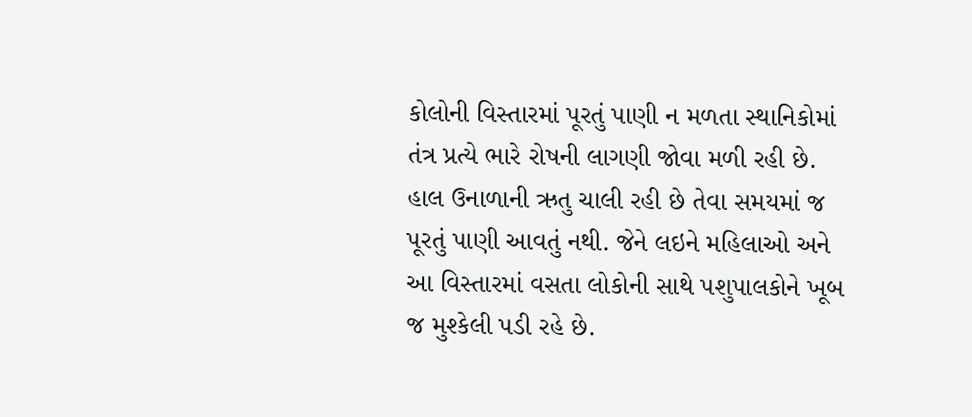કોલોની વિસ્તારમાં પૂરતું પાણી ન મળતા સ્થાનિકોમાં તંત્ર પ્રત્યે ભારે રોષની લાગણી જોવા મળી રહી છે. હાલ ઉનાળાની ઋતુ ચાલી રહી છે તેવા સમયમાં જ પૂરતું પાણી આવતું નથી. જેને લઇને મહિલાઓ અને આ વિસ્તારમાં વસતા લોકોની સાથે પશુપાલકોને ખૂબ જ મુશ્કેલી પડી રહે છે.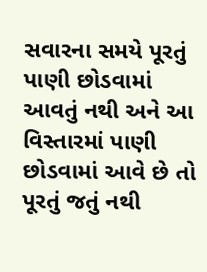સવારના સમયે પૂરતું પાણી છોડવામાં આવતું નથી અને આ વિસ્તારમાં પાણી છોડવામાં આવે છે તો પૂરતું જતું નથી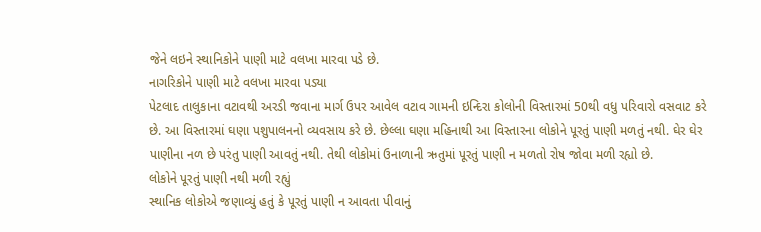જેને લઇને સ્થાનિકોને પાણી માટે વલખા મારવા પડે છે.
નાગરિકોને પાણી માટે વલખા મારવા પડ્યા
પેટલાદ તાલુકાના વટાવથી અરડી જવાના માર્ગ ઉપર આવેલ વટાવ ગામની ઇન્દિરા કોલોની વિસ્તારમાં 50થી વધુ પરિવારો વસવાટ કરે છે. આ વિસ્તારમાં ઘણા પશુપાલનનો વ્યવસાય કરે છે. છેલ્લા ઘણા મહિનાથી આ વિસ્તારના લોકોને પૂરતું પાણી મળતું નથી. ઘેર ઘેર પાણીના નળ છે પરંતુ પાણી આવતું નથી. તેથી લોકોમાં ઉનાળાની ઋતુમાં પૂરતું પાણી ન મળતો રોષ જોવા મળી રહ્યો છે.
લોકોને પૂરતું પાણી નથી મળી રહ્યું
સ્થાનિક લોકોએ જણાવ્યું હતું કે પૂરતું પાણી ન આવતા પીવાનું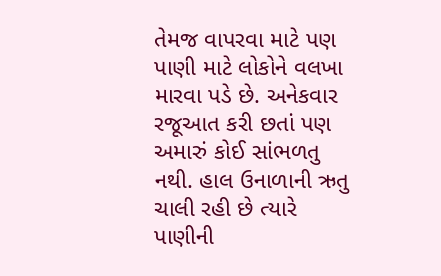તેમજ વાપરવા માટે પણ પાણી માટે લોકોને વલખા મારવા પડે છે. અનેકવાર રજૂઆત કરી છતાં પણ અમારું કોઈ સાંભળતુ નથી. હાલ ઉનાળાની ઋતુ ચાલી રહી છે ત્યારે પાણીની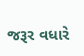જરૂર વધારે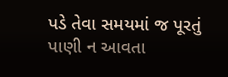પડે તેવા સમયમાં જ પૂરતું પાણી ન આવતા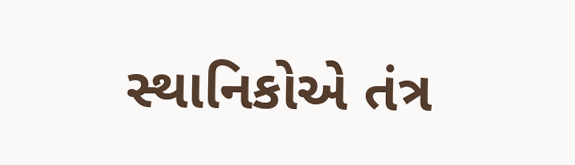સ્થાનિકોએ તંત્ર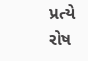પ્રત્યે રોષ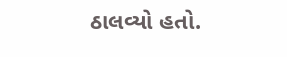ઠાલવ્યો હતો.